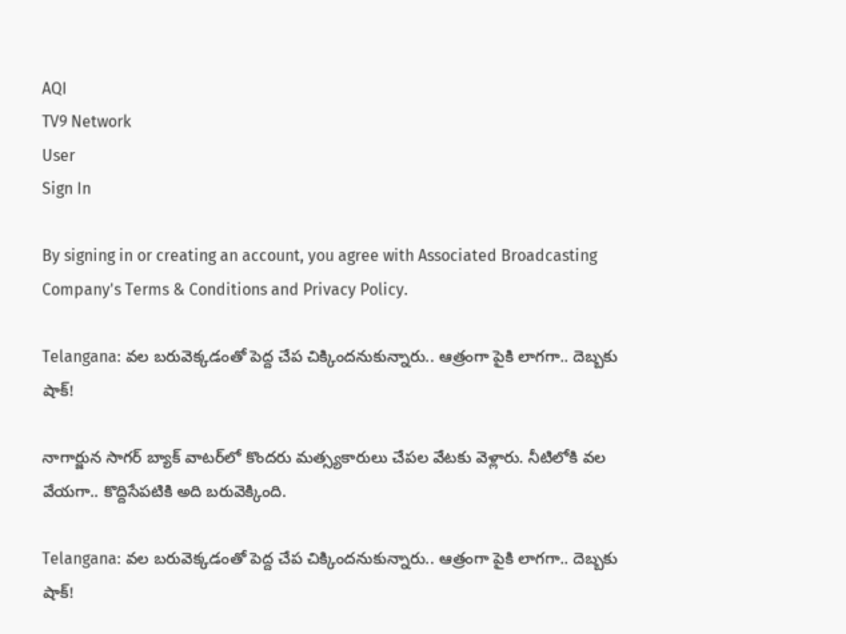AQI
TV9 Network
User
Sign In

By signing in or creating an account, you agree with Associated Broadcasting Company's Terms & Conditions and Privacy Policy.

Telangana: వల బరువెక్కడంతో పెద్ద చేప చిక్కిందనుకున్నారు.. ఆత్రంగా పైకి లాగగా.. దెబ్బకు షాక్!

నాగార్జున సాగర్ బ్యాక్ వాటర్‌లో కొందరు మత్స్యకారులు చేపల వేటకు వెళ్లారు. నీటిలోకి వల వేయగా.. కొద్దిసేపటికి అది బరువెక్కింది.

Telangana: వల బరువెక్కడంతో పెద్ద చేప చిక్కిందనుకున్నారు.. ఆత్రంగా పైకి లాగగా.. దెబ్బకు షాక్!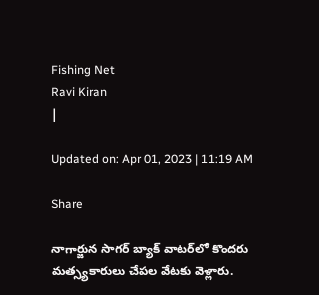Fishing Net
Ravi Kiran
|

Updated on: Apr 01, 2023 | 11:19 AM

Share

నాగార్జున సాగర్ బ్యాక్ వాటర్‌లో కొందరు మత్స్యకారులు చేపల వేటకు వెళ్లారు.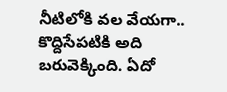నీటిలోకి వల వేయగా.. కొద్దిసేపటికి అది బరువెక్కింది. ఏదో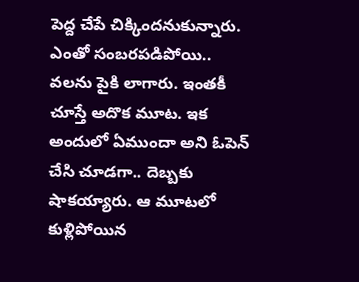పెద్ద చేపే చిక్కిందనుకున్నారు. ఎంతో సంబరపడిపోయి.. వలను పైకి లాగారు. ఇంతకీ చూస్తే అదొక మూట. ఇక అందులో ఏముందా అని ఓపెన్ చేసి చూడగా.. దెబ్బకు షాకయ్యారు. ఆ మూటలో కుళ్లిపోయిన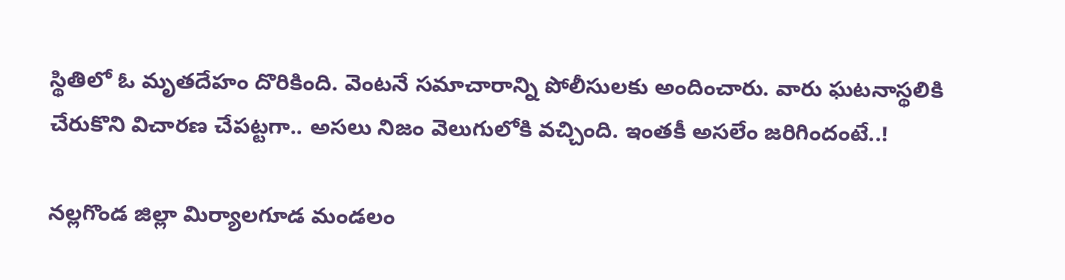స్థితిలో ఓ మృతదేహం దొరికింది. వెంటనే సమాచారాన్ని పోలీసులకు అందించారు. వారు ఘటనాస్థలికి చేరుకొని విచారణ చేపట్టగా.. అసలు నిజం వెలుగులోకి వచ్చింది. ఇంతకీ అసలేం జరిగిందంటే..!

నల్లగొండ జిల్లా మిర్యాలగూడ మండలం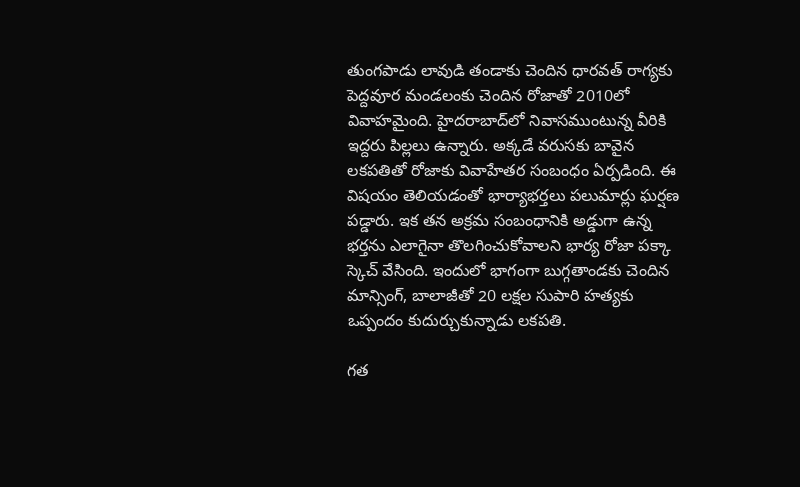తుంగపాడు లావుడి తండాకు చెందిన ధారవత్ రాగ్యకు పెద్దవూర మండలంకు చెందిన రోజాతో 2010లో వివాహమైంది. హైదరాబాద్‌లో నివాసముంటున్న వీరికి ఇద్దరు పిల్లలు ఉన్నారు. అక్కడే వరుసకు బావైన లకపతితో రోజాకు వివాహేతర సంబంధం ఏర్పడింది. ఈ విషయం తెలియడంతో భార్యాభర్తలు పలుమార్లు ఘర్షణ పడ్డారు. ఇక తన అక్రమ సంబంధానికి అడ్డుగా ఉన్న భర్తను ఎలాగైనా తొలగించుకోవాలని భార్య రోజా పక్కా స్కెచ్ వేసింది. ఇందులో భాగంగా బుగ్గతాండకు చెందిన మాన్సింగ్, బాలాజీతో 20 లక్షల సుపారి హత్యకు ఒప్పందం కుదుర్చుకున్నాడు లకపతి.

గత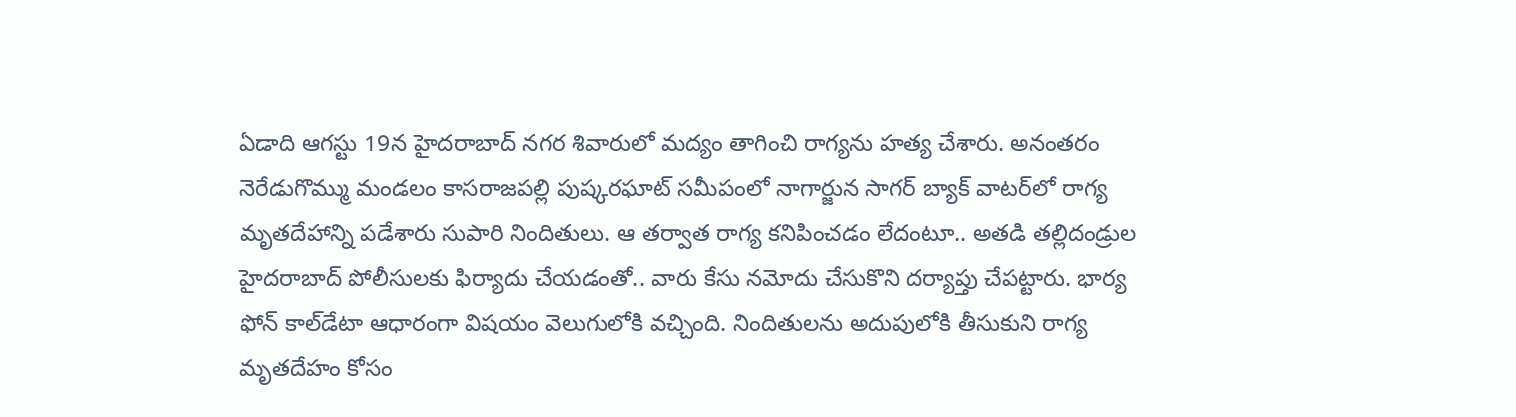ఏడాది ఆగస్టు 19న హైదరాబాద్ నగర శివారులో మద్యం తాగించి రాగ్యను హత్య చేశారు. అనంతరం నెరేడుగొమ్ము మండలం కాసరాజపల్లి పుష్కరఘాట్ సమీపంలో నాగార్జున సాగర్ బ్యాక్ వాటర్‌లో రాగ్య మృతదేహాన్ని పడేశారు సుపారి నిందితులు. ఆ తర్వాత రాగ్య కనిపించడం లేదంటూ.. అతడి తల్లిదండ్రుల హైదరాబాద్ పోలీసులకు ఫిర్యాదు చేయడంతో.. వారు కేసు నమోదు చేసుకొని దర్యాప్తు చేపట్టారు. భార్య ఫోన్ కాల్‌డేటా ఆధారంగా విషయం వెలుగులోకి వచ్చింది. నిందితులను అదుపులోకి తీసుకుని రాగ్య మృతదేహం కోసం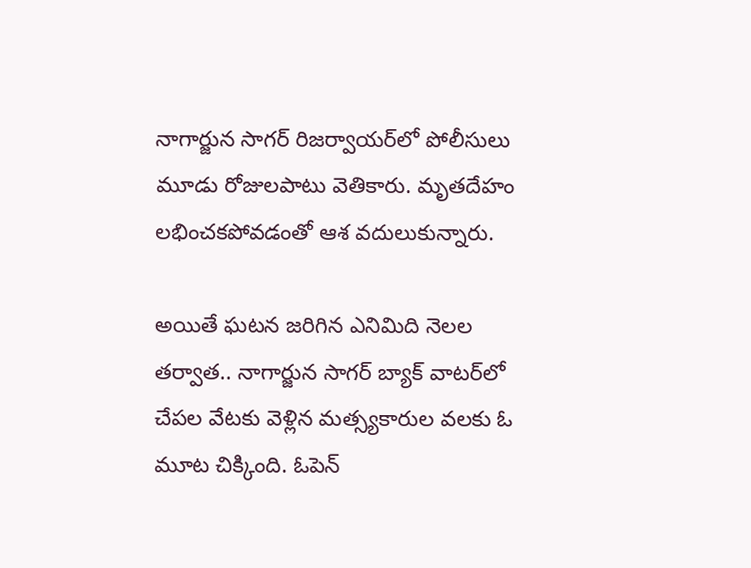నాగార్జున సాగర్ రిజర్వాయర్‌లో పోలీసులు మూడు రోజులపాటు వెతికారు. మృతదేహం లభించకపోవడంతో ఆశ వదులుకున్నారు.

అయితే ఘటన జరిగిన ఎనిమిది నెలల తర్వాత.. నాగార్జున సాగర్ బ్యాక్ వాటర్‌లో చేపల వేటకు వెళ్లిన మత్స్యకారుల వలకు ఓ మూట చిక్కింది. ఓపెన్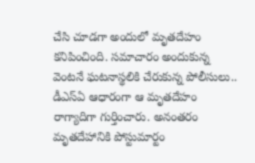చేసి చూడగా అందులో మృతదేహం కనిపించింది. సమాచారం అందుకున్న వెంటనే ఘటనాస్థలికి చేరుకున్న పోలీసులు.. డీఎస్‌ఏ ఆధారంగా ఆ మృతదేహం రాగ్యాదిగా గుర్తించారు. అనంతరం మృతదేహానికి పోస్టుమార్టం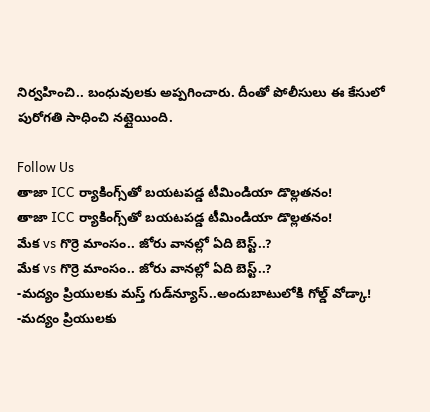నిర్వహించి.. బంధువులకు అప్పగించారు. దీంతో పోలీసులు ఈ కేసులో పురోగతి సాధించి నట్లైయింది.

Follow Us
తాజా ICC ర్యాకింగ్స్‌తో బయటపడ్డ టీమిండియా డొల్లతనం!
తాజా ICC ర్యాకింగ్స్‌తో బయటపడ్డ టీమిండియా డొల్లతనం!
మేక vs గొర్రె మాంసం.. జోరు వానల్లో ఏది బెస్ట్..?
మేక vs గొర్రె మాంసం.. జోరు వానల్లో ఏది బెస్ట్..?
-మద్యం ప్రియులకు మస్త్‌ గుడ్‌న్యూస్..అందుబాటులోకి గోల్డ్‌ వోడ్కా!
-మద్యం ప్రియులకు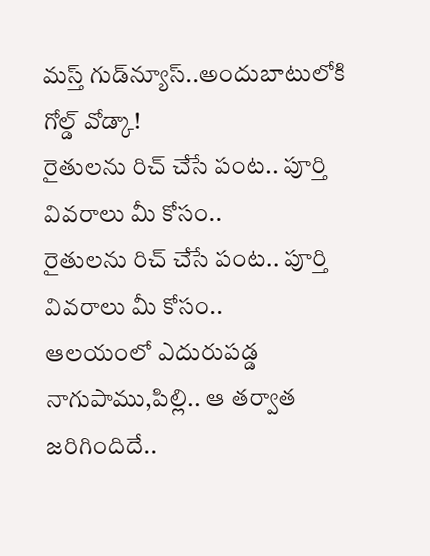మస్త్‌ గుడ్‌న్యూస్..అందుబాటులోకి గోల్డ్‌ వోడ్కా!
రైతులను రిచ్ చేసే పంట.. పూర్తి వివరాలు మీ కోసం..
రైతులను రిచ్ చేసే పంట.. పూర్తి వివరాలు మీ కోసం..
ఆలయంలో ఎదురుపడ్డ నాగుపాము,పిల్లి.. ఆ తర్వాత జరిగిందిదే..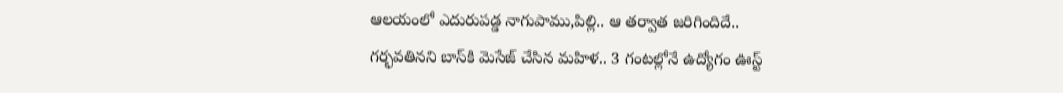ఆలయంలో ఎదురుపడ్డ నాగుపాము,పిల్లి.. ఆ తర్వాత జరిగిందిదే..
గర్భవతినని బాస్‌కి మెసేజ్ చేసిన మహిళ.. 3 గంటల్లోనే ఉద్యోగం ఊస్ట్‌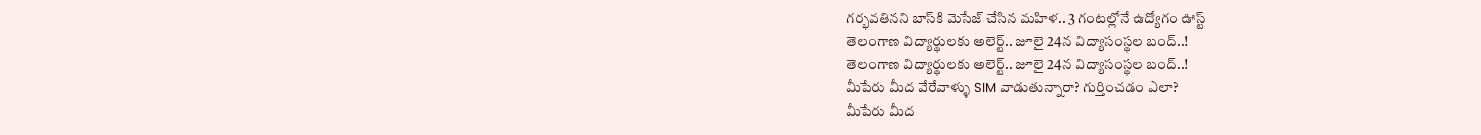గర్భవతినని బాస్‌కి మెసేజ్ చేసిన మహిళ.. 3 గంటల్లోనే ఉద్యోగం ఊస్ట్‌
తెలంగాణ విద్యార్థులకు అలెర్ట్.. జూలై 24న విద్యాసంస్థల బంద్‌..!
తెలంగాణ విద్యార్థులకు అలెర్ట్.. జూలై 24న విద్యాసంస్థల బంద్‌..!
మీపేరు మీద వేరేవాళ్ళు SIM వాడుతున్నారా? గుర్తించడం ఎలా?
మీపేరు మీద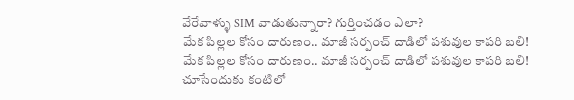వేరేవాళ్ళు SIM వాడుతున్నారా? గుర్తించడం ఎలా?
మేక పిల్లల కోసం దారుణం.. మాజీ సర్పంచ్ దాడిలో పశువుల కాపరి బలి!
మేక పిల్లల కోసం దారుణం.. మాజీ సర్పంచ్ దాడిలో పశువుల కాపరి బలి!
చూసేందుకు కంటిలో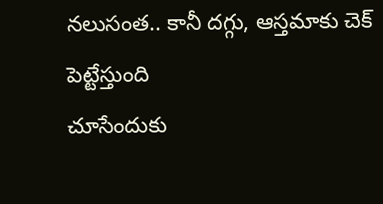నలుసంత.. కానీ దగ్గు, ఆస్తమాకు చెక్ పెట్టేస్తుంది
చూసేందుకు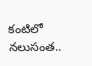కంటిలో నలుసంత..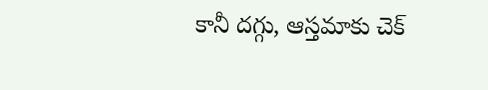కానీ దగ్గు, ఆస్తమాకు చెక్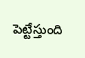పెట్టేస్తుంది